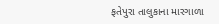ફતેપુરા તાલુકાના મારગાળા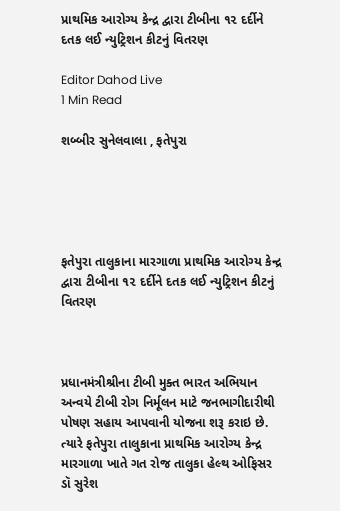પ્રાથમિક આરોગ્ય કેન્દ્ર દ્વારા ટીબીના ૧૨ દર્દીને દતક લઈ ન્યુટ્રિશન કીટનું વિતરણ

Editor Dahod Live
1 Min Read

શબ્બીર સુનેલવાલા , ફતેપુરા





ફતેપુરા તાલુકાના મારગાળા પ્રાથમિક આરોગ્ય કેન્દ્ર દ્વારા ટીબીના ૧૨ દર્દીને દતક લઈ ન્યુટ્રિશન કીટનું વિતરણ



પ્રધાનમંત્રીશ્રીના ટીબી મુક્ત ભારત અભિયાન અન્વયે ટીબી રોગ નિર્મૂલન માટે જનભાગીદારીથી પોષણ સહાય આપવાની યોજના શરૂ કરાઇ છે. ત્યારે ફતેપુરા તાલુકાના પ્રાથમિક આરોગ્ય કેન્દ્ર મારગાળા ખાતે ગત રોજ તાલુકા હેલ્થ ઓફિસર ડૉ સુરેશ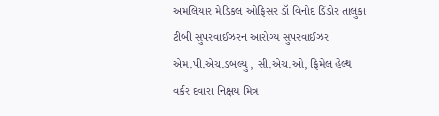અમલિયાર મેડિકલ ઓફિસર ડૉ વિનોદ ડિંડોર તાલુકા ટીબી સુપરવાઈઝરન આરોગ્ય સુપરવાઈઝર એમ.પી.એચ.ડબલ્યુ , સી.એચ.ઓ, ફિમેલ હેલ્થ વર્કર દવારા નિક્ષય મિત્ર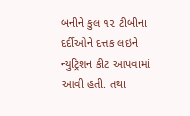બનીને કુલ ૧૨ ટીબીના દર્દીઓને દત્તક લઇને ન્યુટ્રિશન કીટ આપવામાં આવી હતી. તથા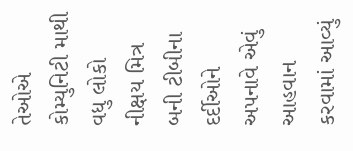તેઓએ કોમ્યુનિટી માથી વધુ લોકો નીક્ષય મિત્ર બની ટીબીના દર્દીઓને અપનાવે એવું આહવાન કરવામાં આવ્યું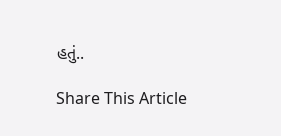હતું..

Share This Article